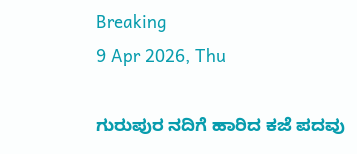Breaking
9 Apr 2026, Thu

ಗುರುಪುರ ನದಿಗೆ ಹಾರಿದ ಕಜೆ ಪದವು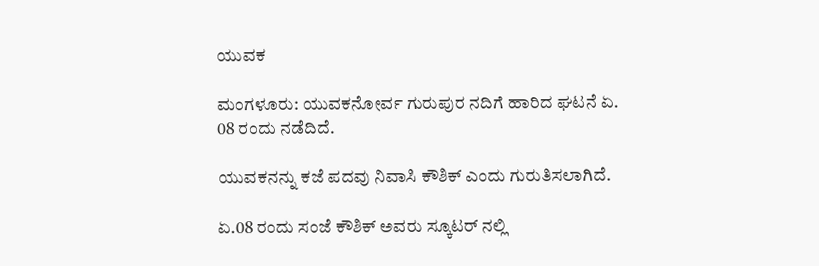ಯುವಕ

ಮಂಗಳೂರು: ಯುವಕನೋರ್ವ ಗುರುಪುರ ನದಿಗೆ ಹಾರಿದ ಘಟನೆ ಏ. 08 ರಂದು ನಡೆದಿದೆ.

ಯುವಕನನ್ನು ಕಜೆ ಪದವು ನಿವಾಸಿ ಕೌಶಿಕ್ ಎಂದು ಗುರುತಿಸಲಾಗಿದೆ.

ಏ.08 ರಂದು ಸಂಜೆ ಕೌಶಿಕ್‌ ಅವರು ಸ್ಕೂಟರ್‌ ನಲ್ಲಿ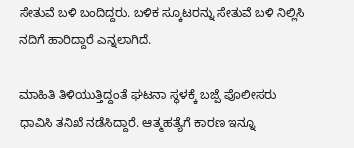ಸೇತುವೆ ಬಳಿ ಬಂದಿದ್ದರು. ಬಳಿಕ ಸ್ಕೂಟರನ್ನು ಸೇತುವೆ ಬಳಿ ನಿಲ್ಲಿಸಿ ನದಿಗೆ ಹಾರಿದ್ದಾರೆ ಎನ್ನಲಾಗಿದೆ.

ಮಾಹಿತಿ ತಿಳಿಯುತ್ತಿದ್ದಂತೆ ಘಟನಾ ಸ್ಥಳಕ್ಕೆ ಬಜ್ಪೆ ಪೊಲೀಸರು ಧಾವಿಸಿ ತನಿಖೆ ನಡೆಸಿದ್ದಾರೆ. ಆತ್ಮಹತ್ಯೆಗೆ ಕಾರಣ ಇನ್ನೂ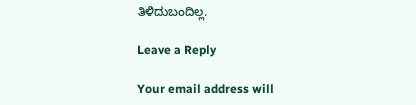ತಿಳಿದುಬಂದಿಲ್ಲ.

Leave a Reply

Your email address will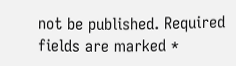not be published. Required fields are marked *